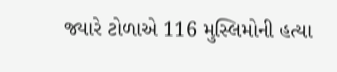જ્યારે ટોળાએ 116 મુસ્લિમોની હત્યા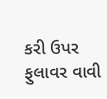કરી ઉપર ફુલાવર વાવી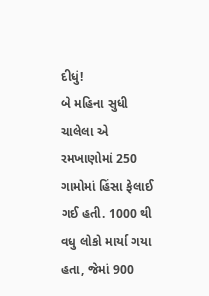દીધું!
બે મહિના સુધી ચાલેલા એ રમખાણોમાં 250 ગામોમાં હિંસા ફેલાઈ ગઈ હતી. 1000 થી વધુ લોકો માર્યા ગયા હતા, જેમાં 900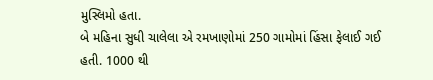મુસ્લિમો હતા.
બે મહિના સુધી ચાલેલા એ રમખાણોમાં 250 ગામોમાં હિંસા ફેલાઈ ગઈ હતી. 1000 થી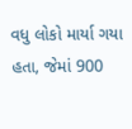વધુ લોકો માર્યા ગયા હતા, જેમાં 900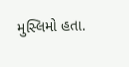મુસ્લિમો હતા.